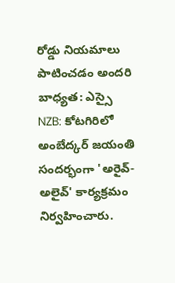రోడ్డు నియమాలు పాటించడం అందరి బాధ్యత: ఎస్సై
NZB: కోటగిరిలో అంబేద్కర్ జయంతి సందర్భంగా 'అరైవ్-అలైవ్' కార్యక్రమం నిర్వహించారు.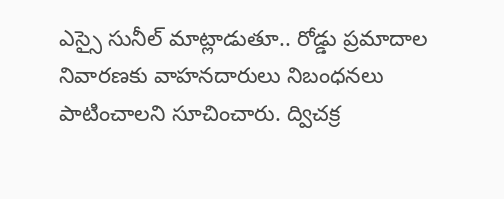ఎస్సై సునీల్ మాట్లాడుతూ.. రోడ్డు ప్రమాదాల నివారణకు వాహనదారులు నిబంధనలు పాటించాలని సూచించారు. ద్విచక్ర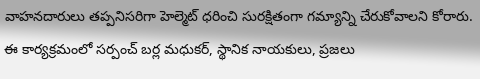వాహనదారులు తప్పనిసరిగా హెల్మెట్ ధరించి సురక్షితంగా గమ్యాన్ని చేరుకోవాలని కోరారు. ఈ కార్యక్రమంలో సర్పంచ్ బర్ల మధుకర్, స్థానిక నాయకులు, ప్రజలు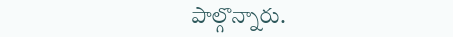పాల్గొన్నారు.